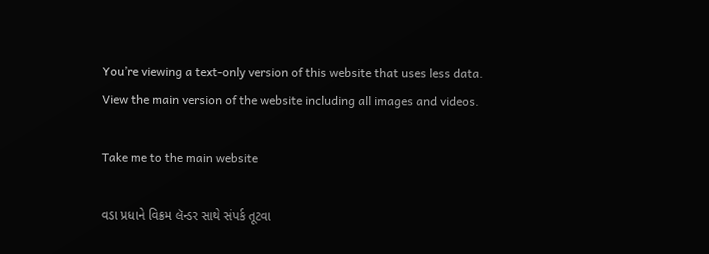You’re viewing a text-only version of this website that uses less data. View the main version of the website including all images and videos.

Take me to the main website

વડા પ્રધાને વિક્રમ લૅન્ડર સાથે સંપર્ક તૂટવા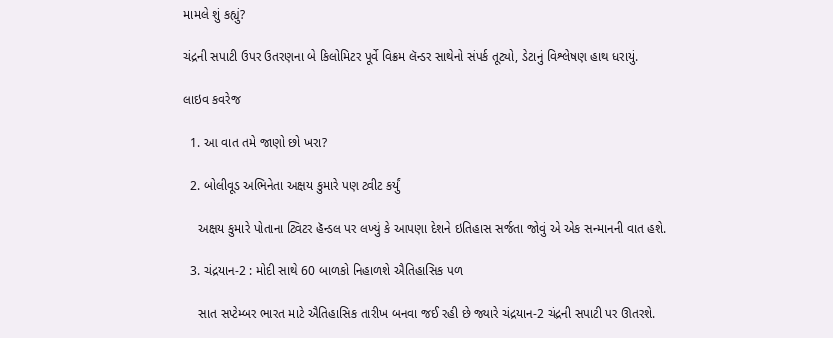મામલે શું કહ્યું?

ચંદ્રની સપાટી ઉપર ઉતરણના બે કિલોમિટર પૂર્વે વિક્રમ લૅન્ડર સાથેનો સંપર્ક તૂટ્યો, ડેટાનું વિશ્લેષણ હાથ ધરાયું.

લાઇવ કવરેજ

  1. આ વાત તમે જાણો છો ખરા?

  2. બોલીવૂડ અભિનેતા અક્ષય કુમારે પણ ટ્વીટ કર્યું

    અક્ષય કુમારે પોતાના ટ્વિટર હૅન્ડલ પર લખ્યું કે આપણા દેશને ઇતિહાસ સર્જતા જોવું એ એક સન્માનની વાત હશે.

  3. ચંદ્રયાન-2 : મોદી સાથે 60 બાળકો નિહાળશે ઐતિહાસિક પળ

    સાત સપ્ટેમ્બર ભારત માટે ઐતિહાસિક તારીખ બનવા જઈ રહી છે જ્યારે ચંદ્રયાન-2 ચંદ્રની સપાટી પર ઊતરશે.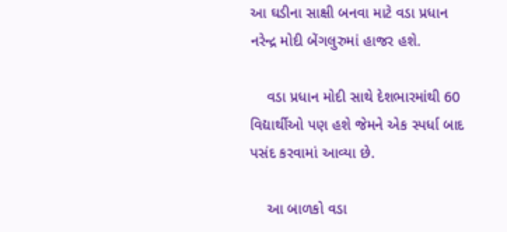આ ઘડીના સાક્ષી બનવા માટે વડા પ્રધાન નરેન્દ્ર મોદી બેંગલુરુમાં હાજર હશે.

    વડા પ્રધાન મોદી સાથે દેશભારમાંથી 60 વિદ્યાર્થીઓ પણ હશે જેમને એક સ્પર્ધા બાદ પસંદ કરવામાં આવ્યા છે.

    આ બાળકો વડા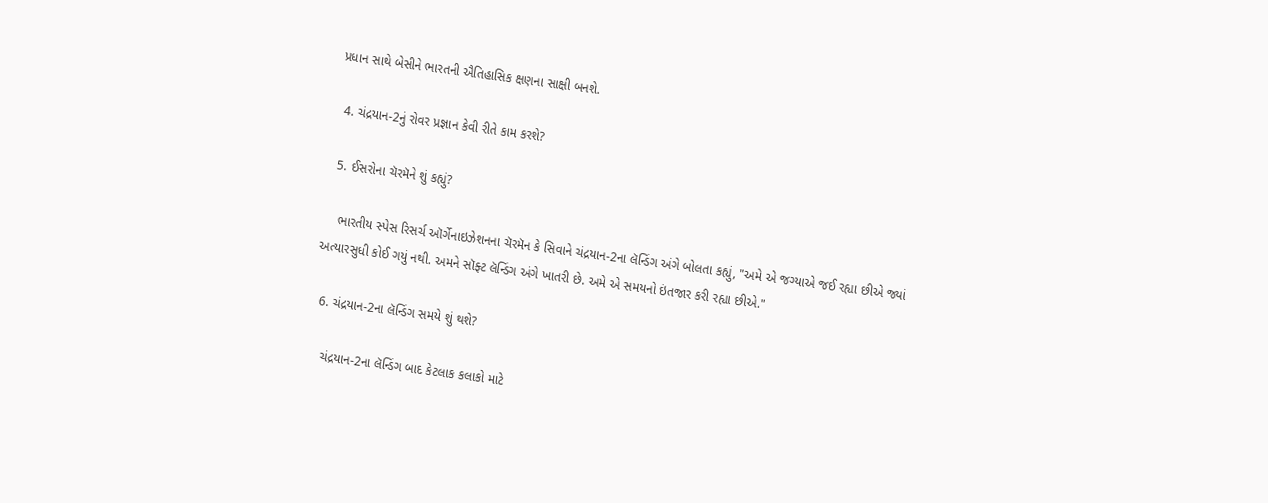પ્રધાન સાથે બેસીને ભારતની ઐતિહાસિક ક્ષણના સાક્ષી બનશે.

  4. ચંદ્રયાન-2નું રોવર પ્રજ્ઞાન કેવી રીતે કામ કરશે?

  5. ઈસરોના ચૅરમૅને શું કહ્યું?

    ભારતીય સ્પેસ રિસર્ચ ઑર્ગેનાઇઝેશનના ચૅરમૅન કે સિવાને ચંદ્રયાન-2ના લૅન્ડિંગ અંગે બોલતા કહ્યું, "અમે એ જગ્યાએ જઈ રહ્યા છીએ જ્યાં અત્યારસુધી કોઈ ગયું નથી. અમને સૉફ્ટ લૅન્ડિંગ અંગે ખાતરી છે. અમે એ સમયનો ઇંતજાર કરી રહ્યા છીએ."

  6. ચંદ્રયાન-2ના લૅન્ડિંગ સમયે શું થશે?

    ચંદ્રયાન-2ના લૅન્ડિંગ બાદ કેટલાક કલાકો માટે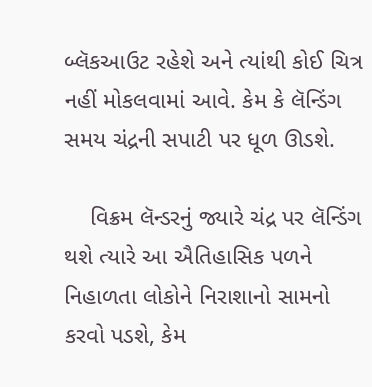બ્લૅકઆઉટ રહેશે અને ત્યાંથી કોઈ ચિત્ર નહીં મોકલવામાં આવે. કેમ કે લૅન્ડિંગ સમય ચંદ્રની સપાટી પર ધૂળ ઊડશે.

    વિક્રમ લૅન્ડરનું જ્યારે ચંદ્ર પર લૅન્ડિંગ થશે ત્યારે આ ઐતિહાસિક પળને નિહાળતા લોકોને નિરાશાનો સામનો કરવો પડશે, કેમ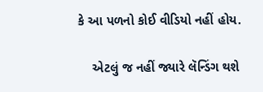કે આ પળનો કોઈ વીડિયો નહીં હોય.

    એટલું જ નહીં જ્યારે લૅન્ડિંગ થશે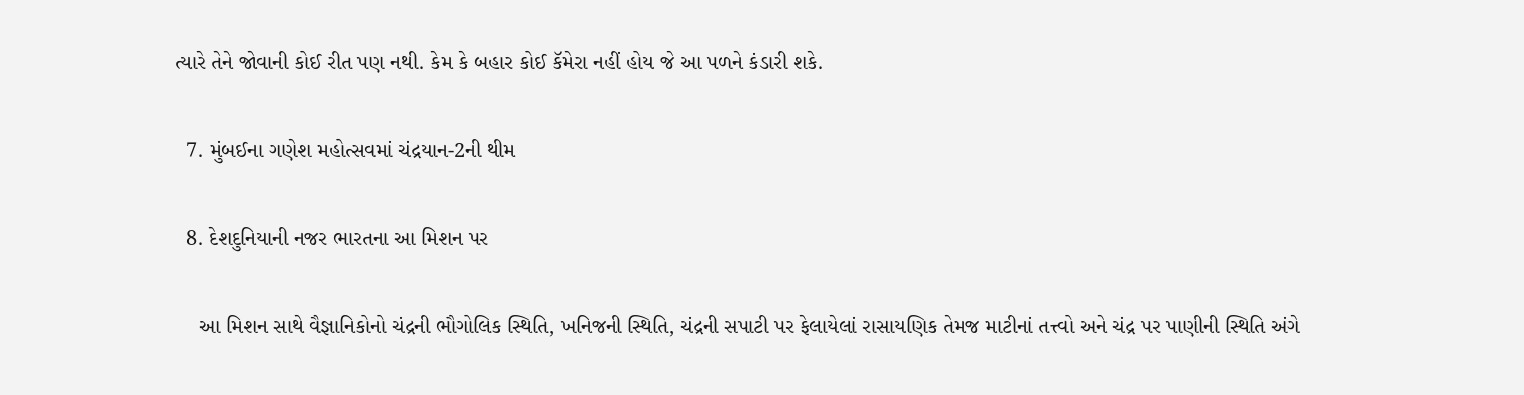ત્યારે તેને જોવાની કોઈ રીત પણ નથી. કેમ કે બહાર કોઈ કૅમેરા નહીં હોય જે આ પળને કંડારી શકે.

  7. મુંબઈના ગણેશ મહોત્સવમાં ચંદ્રયાન-2ની થીમ

  8. દેશદુનિયાની નજર ભારતના આ મિશન પર

    આ મિશન સાથે વૈજ્ઞાનિકોનો ચંદ્રની ભૌગોલિક સ્થિતિ, ખનિજની સ્થિતિ, ચંદ્રની સપાટી પર ફેલાયેલાં રાસાયણિક તેમજ માટીનાં તત્ત્વો અને ચંદ્ર પર પાણીની સ્થિતિ અંગે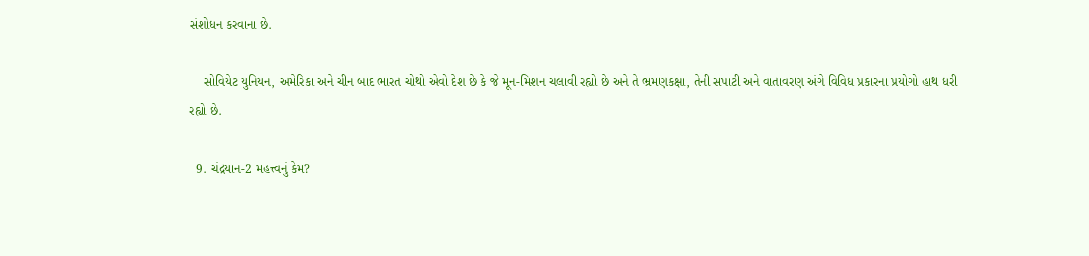સંશોધન કરવાના છે.

    સોવિયેટ યુનિયન, અમેરિકા અને ચીન બાદ ભારત ચોથો એવો દેશ છે કે જે મૂન-મિશન ચલાવી રહ્યો છે અને તે ભ્રમણકક્ષા, તેની સપાટી અને વાતાવરણ અંગે વિવિધ પ્રકારના પ્રયોગો હાથ ધરી રહ્યો છે.

  9. ચંદ્રયાન-2 મહત્ત્વનું કેમ?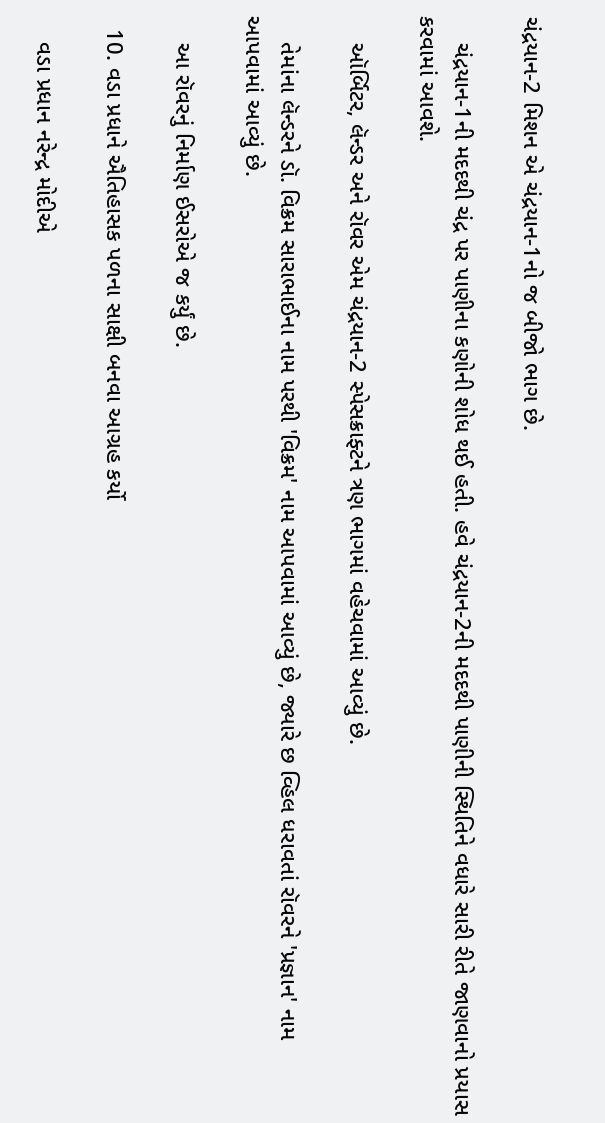ચંદ્રયાન-2 મિશન એ ચંદ્રયાન-1નો જ બીજો ભાગ છે.

    ચંદ્રયાન-1ની મદદથી ચંદ્ર પર પાણીના કણોની શોધ થઈ હતી. હવે ચંદ્રયાન-2ની મદદથી પાણીની સ્થિતિને વધારે સારી રીતે જાણવાનો પ્રયાસ કરવામાં આવશે.

    ઑર્બિટર, લૅન્ડર અને રૉવર એમ ચંદ્રયાન-2 સ્પેસક્રાફ્ટને ત્રણ ભાગમાં વહેચવામાં આવ્યું છે.

    તેમાંના લૅન્ડરને ડૉ. વિક્રમ સારાભાઈના નામ પરથી 'વિક્રમ' નામ આપવામાં આવ્યું છે, જ્યારે છ વ્હિલ ધરાવતાં રૉવરને 'પ્રજ્ઞાન' નામ આપવામાં આવ્યું છે.

    આ રૉવરનું નિર્માણ ઈસરોએ જ કર્યું છે.

  10. વડા પ્રધાને ઐતિહાસક પળના સાક્ષી બનવા આગ્રહ કર્યો

    વડા પ્રધાન નરેન્દ્ર મોદીએ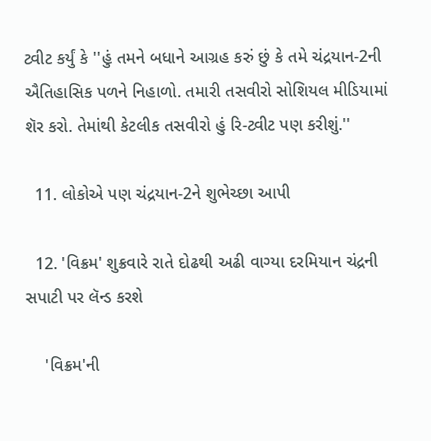ટ્વીટ કર્યું કે ''હું તમને બધાને આગ્રહ કરું છું કે તમે ચંદ્રયાન-2ની ઐતિહાસિક પળને નિહાળો. તમારી તસવીરો સોશિયલ મીડિયામાં શૅર કરો. તેમાંથી કેટલીક તસવીરો હું રિ-ટ્વીટ પણ કરીશું.''

  11. લોકોએ પણ ચંદ્રયાન-2ને શુભેચ્છા આપી

  12. 'વિક્રમ' શુક્રવારે રાતે દોઢથી અઢી વાગ્યા દરમિયાન ચંદ્રની સપાટી પર લૅન્ડ કરશે

    'વિક્રમ'ની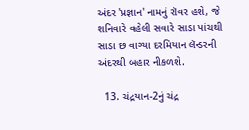અંદર 'પ્રજ્ઞાન' નામનું રૉવર હશે, જે શનિવારે વહેલી સવારે સાડા પાંચથી સાડા છ વાગ્યા દરમિયાન લૅન્ડરની અંદરથી બહાર નીકળશે.

  13. ચંદ્રયાન-2નું ચંદ્ર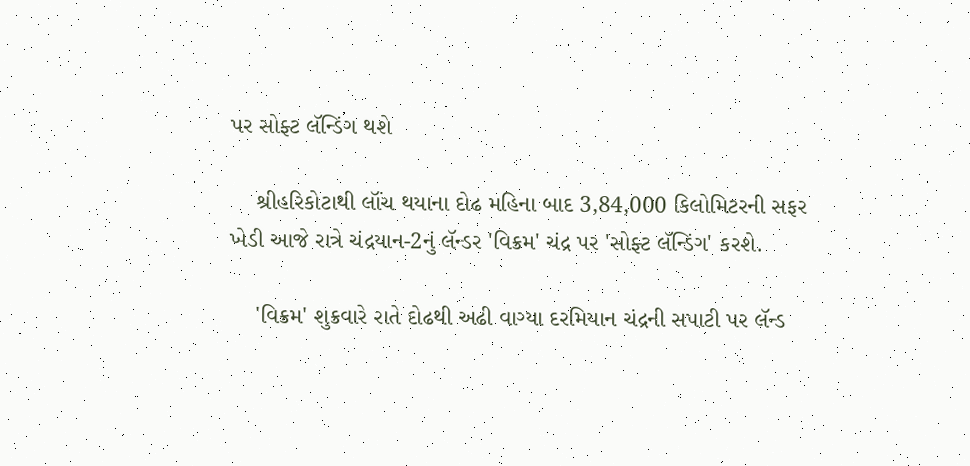પર સોફ્ટ લૅન્ડિંગ થશે

    શ્રીહરિકોટાથી લૉંચ થયાના દોઢ મહિના બાદ 3,84,000 કિલોમિટરની સફર ખેડી આજે રાત્રે ચંદ્રયાન-2નું લૅન્ડર 'વિક્રમ' ચંદ્ર પર 'સોફ્ટ લૅન્ડિંગ' કરશે.

    'વિક્રમ' શુક્રવારે રાતે દોઢથી અઢી વાગ્યા દરમિયાન ચંદ્રની સપાટી પર લૅન્ડ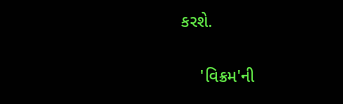કરશે.

    'વિક્રમ'ની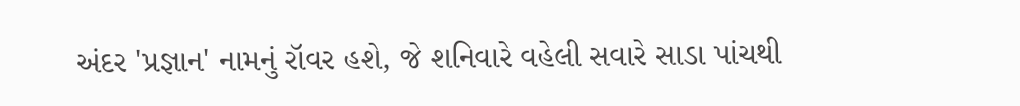અંદર 'પ્રજ્ઞાન' નામનું રૉવર હશે, જે શનિવારે વહેલી સવારે સાડા પાંચથી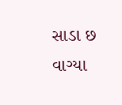સાડા છ વાગ્યા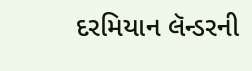દરમિયાન લૅન્ડરની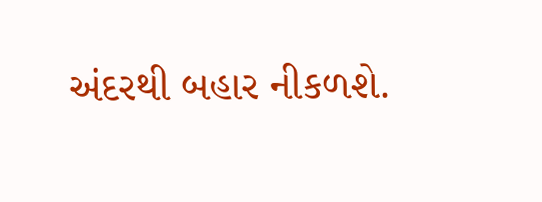અંદરથી બહાર નીકળશે.